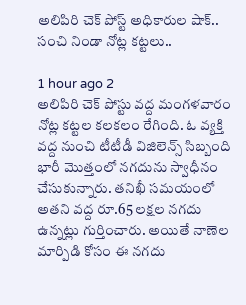అలిపిరి చెక్ పోస్ట్‌ అధికారుల షాక్.. సంచి నిండా నోట్ల కట్టలు..

1 hour ago 2
అలిపిరి చెక్ పోస్టు‌ వద్ద మంగళవారం నోట్ల కట్టల కలకలం రేగింది. ఓ వ్యక్తి వద్ద నుంచి టీటీడీ విజిలెన్స్ సిబ్బంది భారీ మొత్తంలో నగదును స్వాధీనం చేసుకున్నారు. తనిఖీ సమయంలో అతని వద్ద రూ.65 లక్షల నగదు ఉన్నట్లు గుర్తించారు. అయితే నాణెల మార్పిడి కోసం ఈ నగదు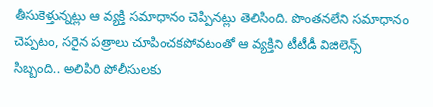తీసుకెళ్తున్నట్లు ఆ వ్యక్తి సమాధానం చెప్పినట్లు తెలిసింది. పొంతనలేని సమాధానం చెప్పటం, సరైన పత్రాలు చూపించకపోవటంతో ఆ వ్యక్తిని టీటీడీ విజిలెన్స్ సిబ్బంది.. అలిపిరి పోలీసులకు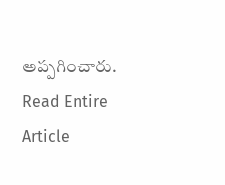అప్పగించారు.
Read Entire Article